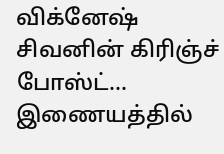விக்னேஷ் சிவனின் கிரிஞ்ச் போஸ்ட்… இணையத்தில்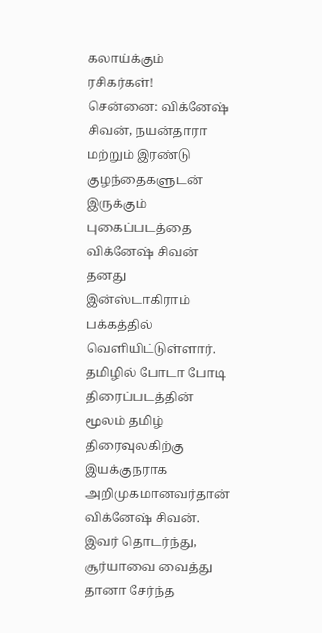கலாய்க்கும் ரசிகர்கள்!
சென்னை: விக்னேஷ் சிவன், நயன்தாரா மற்றும் இரண்டு குழந்தைகளுடன் இருக்கும் புகைப்படத்தை விக்னேஷ் சிவன் தனது இன்ஸ்டாகிராம் பக்கத்தில் வெளியிட்டுள்ளார்.
தமிழில் போடா போடி திரைப்படத்தின் மூலம் தமிழ் திரைவுலகிற்கு இயக்குநராக அறிமுகமானவர்தான் விக்னேஷ் சிவன்.
இவர் தொடர்ந்து, சூர்யாவை வைத்து தானா சேர்ந்த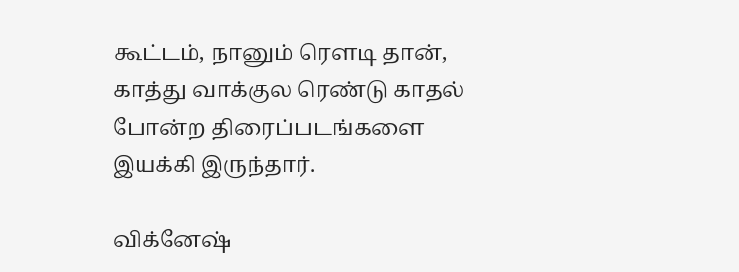கூட்டம், நானும் ரௌடி தான், காத்து வாக்குல ரெண்டு காதல் போன்ற திரைப்படங்களை இயக்கி இருந்தார்.

விக்னேஷ்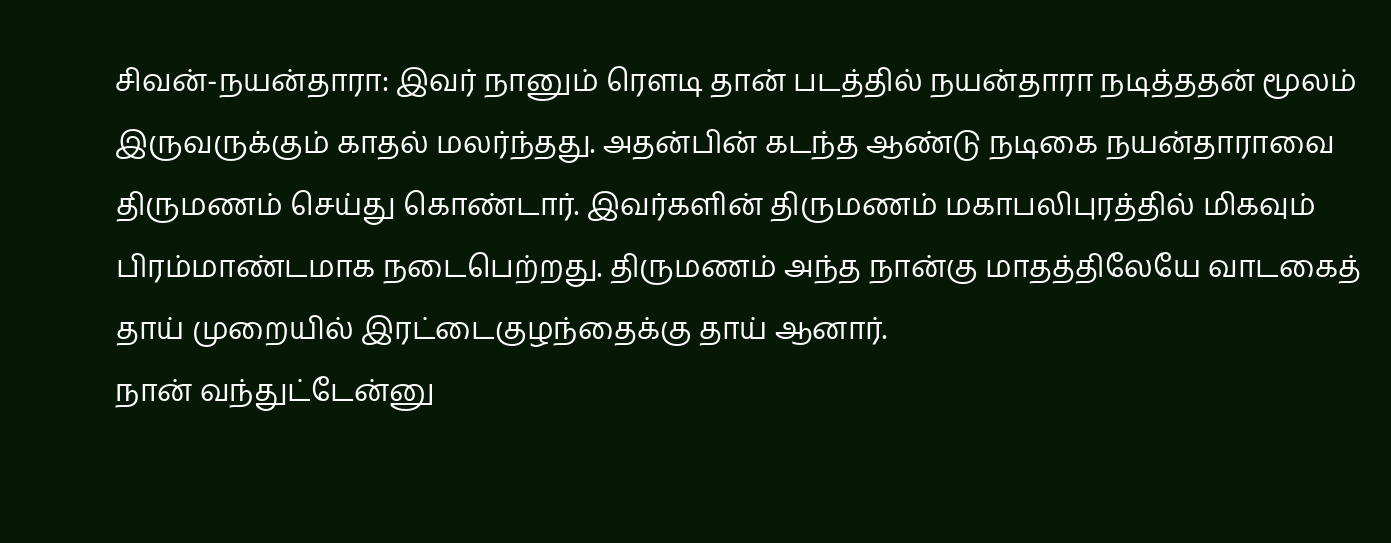சிவன்-நயன்தாரா: இவர் நானும் ரெளடி தான் படத்தில் நயன்தாரா நடித்ததன் மூலம் இருவருக்கும் காதல் மலர்ந்தது. அதன்பின் கடந்த ஆண்டு நடிகை நயன்தாராவை திருமணம் செய்து கொண்டார். இவர்களின் திருமணம் மகாபலிபுரத்தில் மிகவும் பிரம்மாண்டமாக நடைபெற்றது. திருமணம் அந்த நான்கு மாதத்திலேயே வாடகைத் தாய் முறையில் இரட்டைகுழந்தைக்கு தாய் ஆனார்.
நான் வந்துட்டேன்னு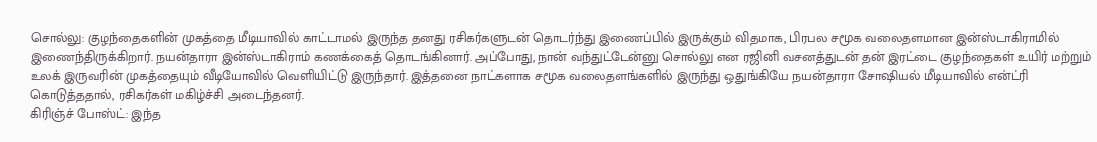சொல்லு: குழந்தைகளின் முகத்தை மீடியாவில் காட்டாமல் இருந்த தனது ரசிகர்களுடன் தொடர்ந்து இணைப்பில் இருக்கும் விதமாக, பிரபல சமூக வலைதளமான இன்ஸ்டாகிராமில் இணைந்திருக்கிறார். நயன்தாரா இன்ஸ்டாகிராம் கணக்கைத் தொடங்கினார். அப்போது, நான் வந்துட்டேன்னு சொல்லு என ரஜினி வசனத்துடன் தன் இரட்டை குழந்தைகள் உயிர் மற்றும் உலக் இருவரின் முகத்தையும் வீடியோவில் வெளியிட்டு இருந்தார். இத்தனை நாட்களாக சமூக வலைதளங்களில் இருந்து ஒதுங்கியே நயன்தாரா சோஷியல் மீடியாவில் என்ட்ரி கொடுத்ததால், ரசிகர்கள் மகிழ்ச்சி அடைந்தனர்.
கிரிஞ்ச் போஸ்ட்: இந்த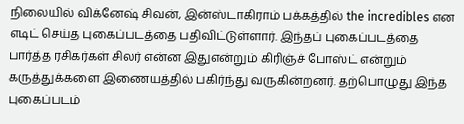நிலையில் விக்னேஷ் சிவன், இன்ஸ்டாகிராம் பக்கத்தில் the incredibles என எடிட் செய்த புகைப்படத்தை பதிவிட்டுள்ளார். இந்தப் புகைப்படத்தை பார்த்த ரசிகர்கள் சிலர் என்ன இதுஎன்றும் கிரிஞ்ச் போஸ்ட் என்றும் கருத்துக்களை இணையத்தில் பகிர்ந்து வருகின்றனர். தற்பொழுது இந்த புகைப்படம்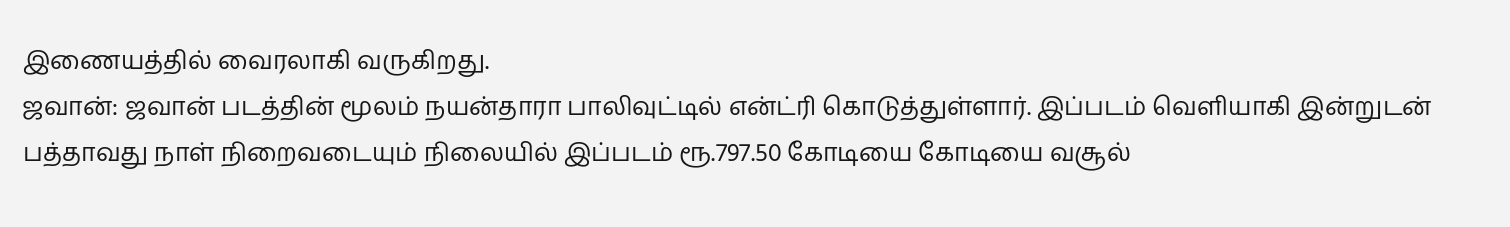இணையத்தில் வைரலாகி வருகிறது.
ஜவான்: ஜவான் படத்தின் மூலம் நயன்தாரா பாலிவுட்டில் என்ட்ரி கொடுத்துள்ளார். இப்படம் வெளியாகி இன்றுடன் பத்தாவது நாள் நிறைவடையும் நிலையில் இப்படம் ரூ.797.50 கோடியை கோடியை வசூல்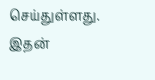செய்துள்ளது. இதன்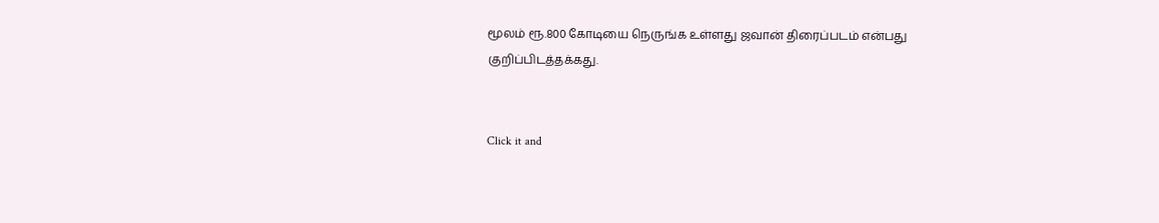மூலம் ரூ.800 கோடியை நெருங்க உள்ளது ஜவான் திரைப்படம் என்பது குறிப்பிடத்தக்கது.


Click it and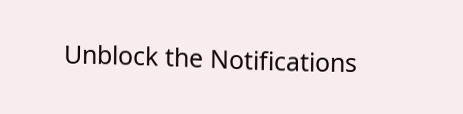Unblock the Notifications